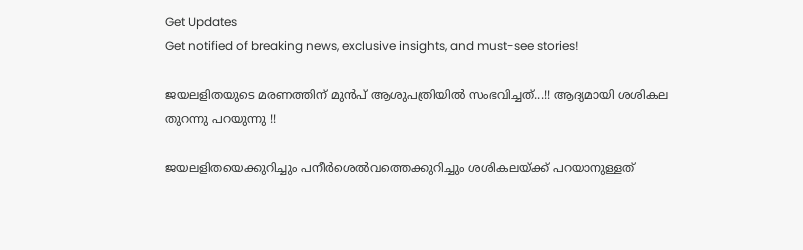Get Updates
Get notified of breaking news, exclusive insights, and must-see stories!

ജയലളിതയുടെ മരണത്തിന് മുന്‍പ് ആശുപത്രിയില്‍ സംഭവിച്ചത്...!! ആദ്യമായി ശശികല തുറന്നു പറയുന്നു !!

ജയലളിതയെക്കുറിച്ചും പനീർശെൽവത്തെക്കുറിച്ചും ശശികലയ്ക്ക് പറയാനുള്ളത്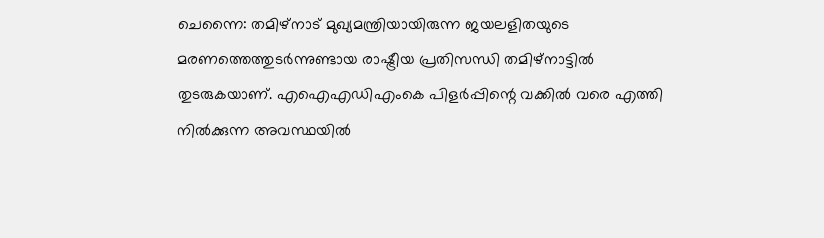ചെന്നൈ: തമിഴ്‌നാട് മുഖ്യമന്ത്രിയായിരുന്ന ജയലളിതയുടെ മരണത്തെത്തുടര്‍ന്നുണ്ടായ രാഷ്ട്രീയ പ്രതിസന്ധി തമിഴ്‌നാട്ടില്‍ തുടരുകയാണ്. എഐഎഡിഎംകെ പിളര്‍പ്പിന്റെ വക്കില്‍ വരെ എത്തി നില്‍ക്കുന്ന അവസ്ഥയില്‍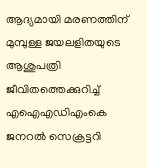ആദ്യമായി മരണത്തിന് മുമ്പുള്ള ജയലളിതയുടെ ആശുപത്രി ജീവിതത്തെക്കുറിച്ച് എഐഎഡിഎംകെ ജനറല്‍ സെക്രട്ടറി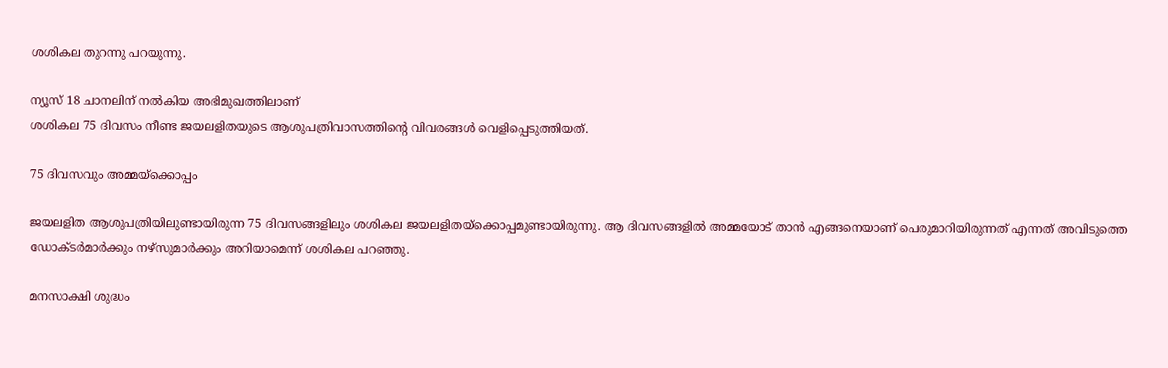ശശികല തുറന്നു പറയുന്നു.

ന്യൂസ് 18 ചാനലിന് നല്‍കിയ അഭിമുഖത്തിലാണ്
ശശികല 75 ദിവസം നീണ്ട ജയലളിതയുടെ ആശുപത്രിവാസത്തിന്റെ വിവരങ്ങള്‍ വെളിപ്പെടുത്തിയത്.

75 ദിവസവും അമ്മയ്ക്കൊപ്പം

ജയലളിത ആശുപത്രിയിലുണ്ടായിരുന്ന 75 ദിവസങ്ങളിലും ശശികല ജയലളിതയ്‌ക്കൊപ്പമുണ്ടായിരുന്നു. ആ ദിവസങ്ങളില്‍ അമ്മയോട് താന്‍ എങ്ങനെയാണ് പെരുമാറിയിരുന്നത് എന്നത് അവിടുത്തെ ഡോക്ടര്‍മാര്‍ക്കും നഴ്‌സുമാര്‍ക്കും അറിയാമെന്ന് ശശികല പറഞ്ഞു.

മനസാക്ഷി ശുദ്ധം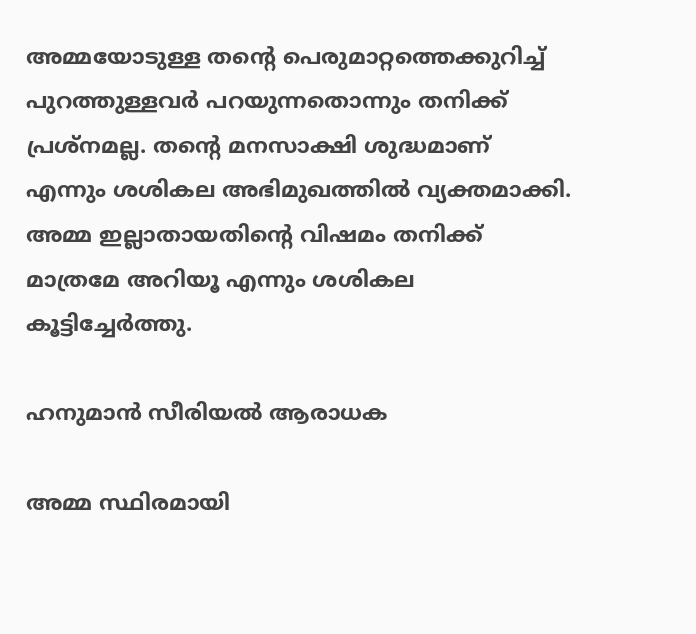അമ്മയോടുള്ള തന്റെ പെരുമാറ്റത്തെക്കുറിച്ച് പുറത്തുള്ളവര്‍ പറയുന്നതൊന്നും തനിക്ക് പ്രശ്‌നമല്ല. തന്റെ മനസാക്ഷി ശുദ്ധമാണ് എന്നും ശശികല അഭിമുഖത്തില്‍ വ്യക്തമാക്കി. അമ്മ ഇല്ലാതായതിന്റെ വിഷമം തനിക്ക് മാത്രമേ അറിയൂ എന്നും ശശികല കൂട്ടിച്ചേര്‍ത്തു.

ഹനുമാന്‍ സീരിയല്‍ ആരാധക

അമ്മ സ്ഥിരമായി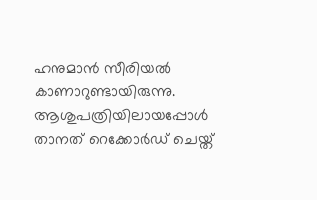ഹനുമാന്‍ സീരിയല്‍ കാണാറുണ്ടായിരുന്നു. ആശുപത്രിയിലായപ്പോള്‍ താനത് റെക്കോര്‍ഡ് ചെയ്ത്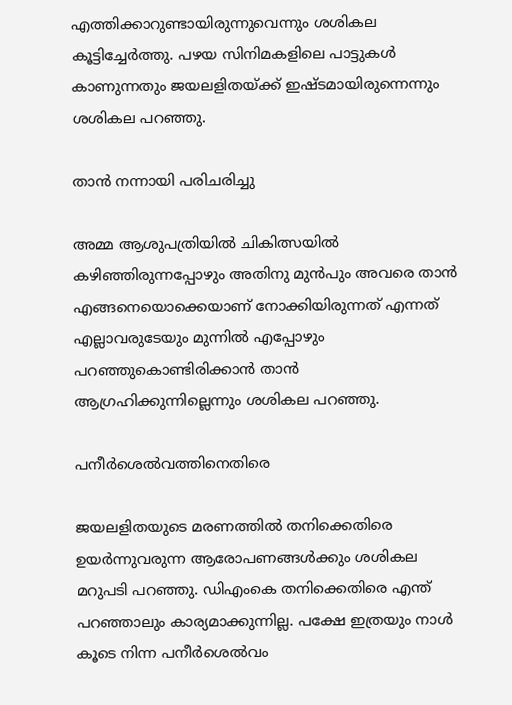എത്തിക്കാറുണ്ടായിരുന്നുവെന്നും ശശികല കൂട്ടിച്ചേര്‍ത്തു. പഴയ സിനിമകളിലെ പാട്ടുകള്‍ കാണുന്നതും ജയലളിതയ്ക്ക് ഇഷ്ടമായിരുന്നെന്നും ശശികല പറഞ്ഞു.

താൻ നന്നായി പരിചരിച്ചു

അമ്മ ആശുപത്രിയില്‍ ചികിത്സയില്‍ കഴിഞ്ഞിരുന്നപ്പോഴും അതിനു മുന്‍പും അവരെ താന്‍ എങ്ങനെയൊക്കെയാണ് നോക്കിയിരുന്നത് എന്നത് എല്ലാവരുടേയും മുന്നില്‍ എപ്പോഴും പറഞ്ഞുകൊണ്ടിരിക്കാന്‍ താന്‍ ആഗ്രഹിക്കുന്നില്ലെന്നും ശശികല പറഞ്ഞു.

പനീര്‍ശെല്‍വത്തിനെതിരെ

ജയലളിതയുടെ മരണത്തില്‍ തനിക്കെതിരെ ഉയര്‍ന്നുവരുന്ന ആരോപണങ്ങള്‍ക്കും ശശികല മറുപടി പറഞ്ഞു. ഡിഎംകെ തനിക്കെതിരെ എന്ത് പറഞ്ഞാലും കാര്യമാക്കുന്നില്ല. പക്ഷേ ഇത്രയും നാള്‍ കൂടെ നിന്ന പനീര്‍ശെല്‍വം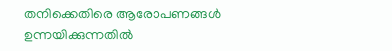തനിക്കെതിരെ ആരോപണങ്ങള്‍ ഉന്നയിക്കുന്നതില്‍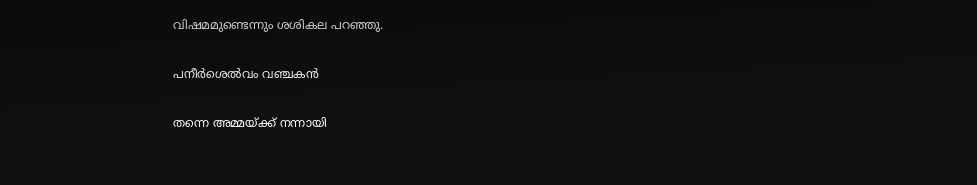വിഷമമുണ്ടെന്നും ശശികല പറഞ്ഞു.

പനീര്‍ശെല്‍വം വഞ്ചകൻ

തന്നെ അമ്മയ്ക്ക് നന്നായി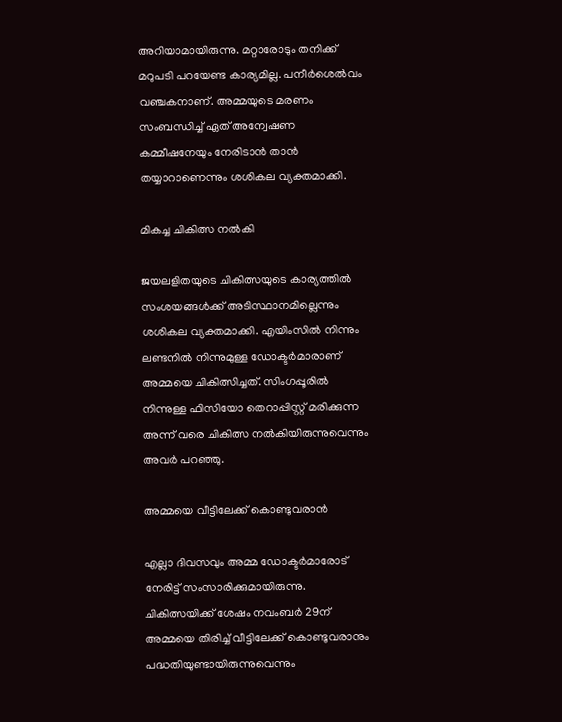അറിയാമായിരുന്നു. മറ്റാരോടും തനിക്ക് മറുപടി പറയേണ്ട കാര്യമില്ല. പനീര്‍ശെല്‍വം വഞ്ചകനാണ്. അമ്മയുടെ മരണം സംബന്ധിച്ച് ഏത് അന്വേഷണ കമ്മീഷനേയും നേരിടാന്‍ താന്‍ തയ്യാറാണെന്നും ശശികല വ്യക്തമാക്കി.

മികച്ച ചികിത്സ നൽകി

ജയലളിതയുടെ ചികിത്സയുടെ കാര്യത്തില്‍ സംശയങ്ങള്‍ക്ക് അടിസ്ഥാനമില്ലെന്നും ശശികല വ്യക്തമാക്കി. എയിംസില്‍ നിന്നും ലണ്ടനില്‍ നിന്നുമുള്ള ഡോക്ടര്‍മാരാണ് അമ്മയെ ചികിത്സിച്ചത്. സിംഗപ്പൂരില്‍ നിന്നുള്ള ഫിസിയോ തെറാപ്പിസ്റ്റ് മരിക്കുന്ന അന്ന് വരെ ചികിത്സ നല്‍കിയിരുന്നുവെന്നും അവര്‍ പറഞ്ഞു.

അമ്മയെ വീട്ടിലേക്ക് കൊണ്ടുവരാൻ

എല്ലാ ദിവസവും അമ്മ ഡോക്ടര്‍മാരോട് നേരിട്ട് സംസാരിക്കുമായിരുന്നു. ചികിത്സയിക്ക് ശേഷം നവംബര്‍ 29ന് അമ്മയെ തിരിച്ച് വീട്ടിലേക്ക് കൊണ്ടുവരാനും പദ്ധതിയുണ്ടായിരുന്നുവെന്നും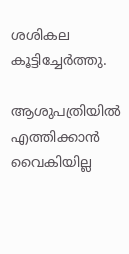ശശികല കൂട്ടിച്ചേര്‍ത്തു.

ആശുപത്രിയില്‍ എത്തിക്കാന്‍ വൈകിയില്ല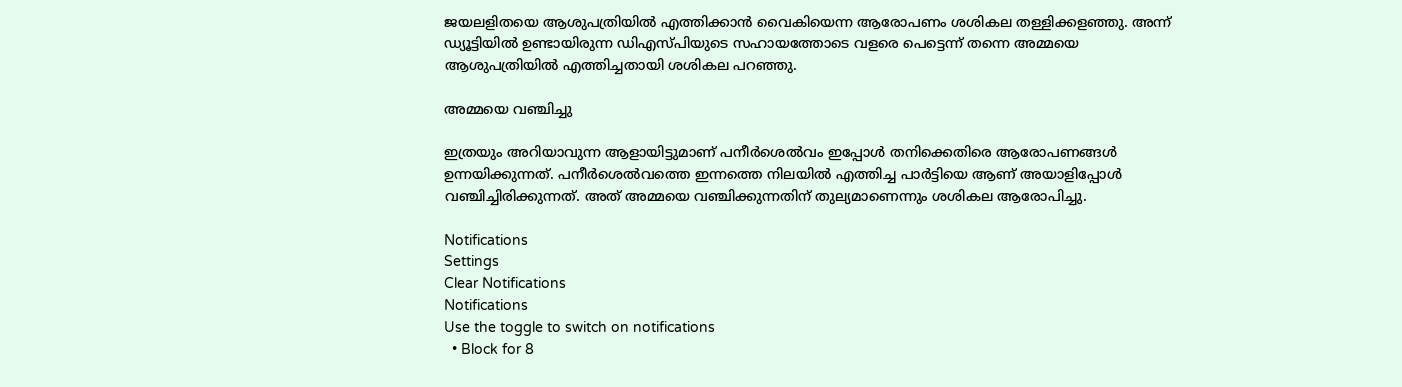ജയലളിതയെ ആശുപത്രിയില്‍ എത്തിക്കാന്‍ വൈകിയെന്ന ആരോപണം ശശികല തള്ളിക്കളഞ്ഞു. അന്ന് ഡ്യൂട്ടിയില്‍ ഉണ്ടായിരുന്ന ഡിഎസ്പിയുടെ സഹായത്തോടെ വളരെ പെട്ടെന്ന് തന്നെ അമ്മയെ ആശുപത്രിയില്‍ എത്തിച്ചതായി ശശികല പറഞ്ഞു.

അമ്മയെ വഞ്ചിച്ചു

ഇത്രയും അറിയാവുന്ന ആളായിട്ടുമാണ് പനീര്‍ശെല്‍വം ഇപ്പോള്‍ തനിക്കെതിരെ ആരോപണങ്ങള്‍ ഉന്നയിക്കുന്നത്. പനീര്‍ശെല്‍വത്തെ ഇന്നത്തെ നിലയില്‍ എത്തിച്ച പാര്‍ട്ടിയെ ആണ് അയാളിപ്പോള്‍ വഞ്ചിച്ചിരിക്കുന്നത്. അത് അമ്മയെ വഞ്ചിക്കുന്നതിന് തുല്യമാണെന്നും ശശികല ആരോപിച്ചു.

Notifications
Settings
Clear Notifications
Notifications
Use the toggle to switch on notifications
  • Block for 8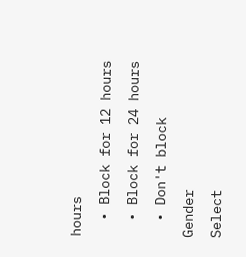hours
  • Block for 12 hours
  • Block for 24 hours
  • Don't block
Gender
Select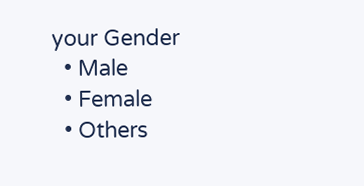your Gender
  • Male
  • Female
  • Others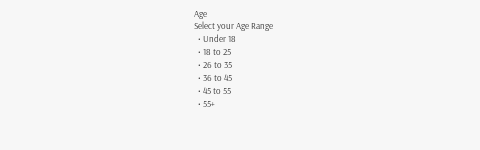Age
Select your Age Range
  • Under 18
  • 18 to 25
  • 26 to 35
  • 36 to 45
  • 45 to 55
  • 55+